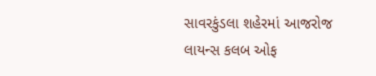સાવરકુંડલા શહેરમાં આજરોજ લાયન્સ કલબ ઓફ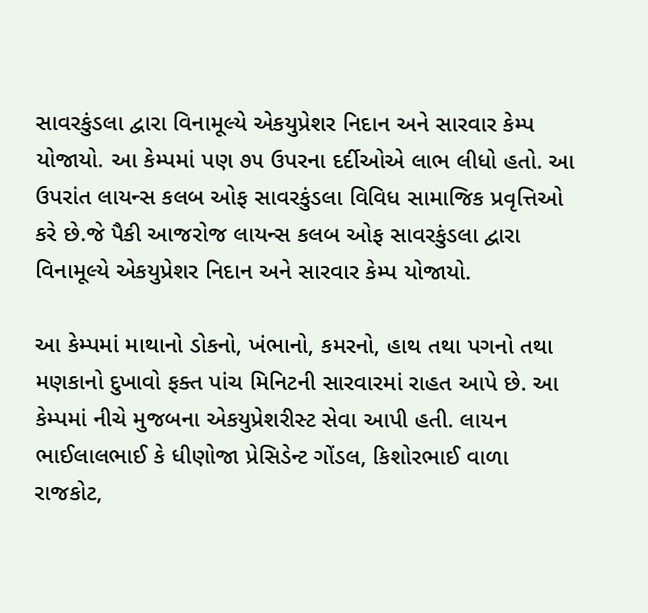સાવરકુંડલા દ્વારા વિનામૂલ્યે એકયુપ્રેશર નિદાન અને સારવાર કેમ્પ યોજાયો. આ કેમ્પમાં પણ ૭૫ ઉપરના દર્દીઓએ લાભ લીધો હતો. આ ઉપરાંત લાયન્સ કલબ ઓફ સાવરકુંડલા વિવિધ સામાજિક પ્રવૃત્તિઓ કરે છે.જે પૈકી આજરોજ લાયન્સ કલબ ઓફ સાવરકુંડલા દ્વારા વિનામૂલ્યે એકયુપ્રેશર નિદાન અને સારવાર કેમ્પ યોજાયો.

આ કેમ્પમાં માથાનો ડોકનો, ખંભાનો, કમરનો, હાથ તથા પગનો તથા મણકાનો દુખાવો ફક્ત પાંચ મિનિટની સારવારમાં રાહત આપે છે. આ કેમ્પમાં નીચે મુજબના એકયુપ્રેશરીસ્ટ સેવા આપી હતી. લાયન ભાઈલાલભાઈ કે ધીણોજા પ્રેસિડેન્ટ ગોંડલ, કિશોરભાઈ વાળા રાજકોટ,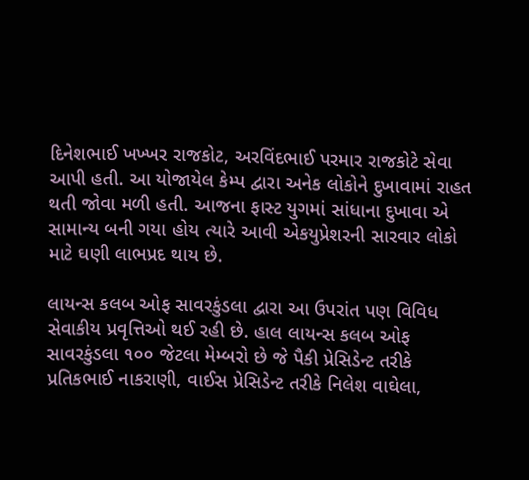દિનેશભાઈ ખખ્ખર રાજકોટ, અરવિંદભાઈ પરમાર રાજકોટે સેવા આપી હતી. આ યોજાયેલ કેમ્પ દ્વારા અનેક લોકોને દુખાવામાં રાહત થતી જોવા મળી હતી. આજના ફાસ્ટ યુગમાં સાંધાના દુખાવા એ સામાન્ય બની ગયા હોય ત્યારે આવી એકયુપ્રેશરની સારવાર લોકો માટે ઘણી લાભપ્રદ થાય છે.

લાયન્સ કલબ ઓફ સાવરકુંડલા દ્વારા આ ઉપરાંત પણ વિવિધ સેવાકીય પ્રવૃત્તિઓ થઈ રહી છે. હાલ લાયન્સ કલબ ઓફ સાવરકુંડલા ૧૦૦ જેટલા મેમ્બરો છે જે પૈકી પ્રેસિડેન્ટ તરીકે પ્રતિકભાઈ નાકરાણી, વાઈસ પ્રેસિડેન્ટ તરીકે નિલેશ વાઘેલા,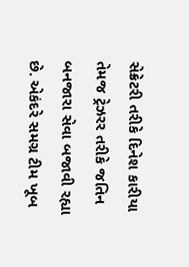સેક્રેટરી તરીકે દિનેશ કારીયા તેમજ ટ્રેઝરર તરીકે જતિન બનજારા સેવા બજાવી રહ્યા છે. એકંદરે સમગ્ર ટીમ ખૂબ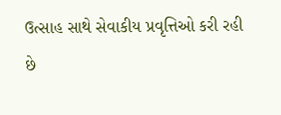ઉત્સાહ સાથે સેવાકીય પ્રવૃત્તિઓ કરી રહી છે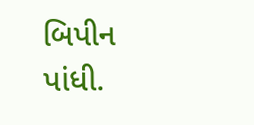બિપીન પાંધી.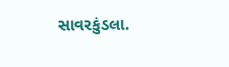સાવરકુંડલા.